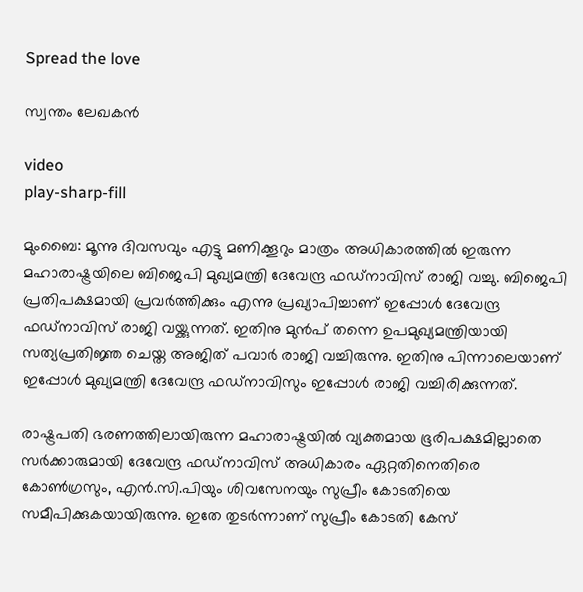Spread the love

സ്വന്തം ലേഖകൻ

video
play-sharp-fill

മുംബൈ: മൂന്നു ദിവസവും എട്ടു മണിക്കൂറും മാത്രം അധികാരത്തിൽ ഇരുന്ന മഹാരാഷ്ട്രയിലെ ബിജെപി മുഖ്യമന്ത്രി ദേവേന്ദ്ര ഫഡ്‌നാവിസ് രാജി വച്ചു. ബിജെപി പ്രതിപക്ഷമായി പ്രവർത്തിക്കും എന്നു പ്രഖ്യാപിച്ചാണ് ഇപ്പോൾ ദേവേന്ദ്ര ഫഡ്‌നാവിസ് രാജി വയ്ക്കുന്നത്. ഇതിനു മുൻപ് തന്നെ ഉപമുഖ്യമന്ത്രിയായി സത്യപ്രതിജ്ഞ ചെയ്ത അജിത് പവാർ രാജി വച്ചിരുന്നു. ഇതിനു പിന്നാലെയാണ് ഇപ്പോൾ മുഖ്യമന്ത്രി ദേവേന്ദ്ര ഫഡ്‌നാവിസും ഇപ്പോൾ രാജി വച്ചിരിക്കുന്നത്.

രാഷ്ട്രപതി ഭരണത്തിലായിരുന്ന മഹാരാഷ്ട്രയിൽ വ്യക്തമായ ഭൂരിപക്ഷമില്ലാതെ സർക്കാരുമായി ദേവേന്ദ്ര ഫഡ്‌നാവിസ് അധികാരം ഏറ്റതിനെതിരെ കോൺഗ്രസും, എൻ.സി.പിയും ശിവസേനയും സുപ്രീം കോടതിയെ സമീപിക്കുകയായിരുന്നു. ഇതേ തുടർന്നാണ് സുപ്രീം കോടതി കേസ്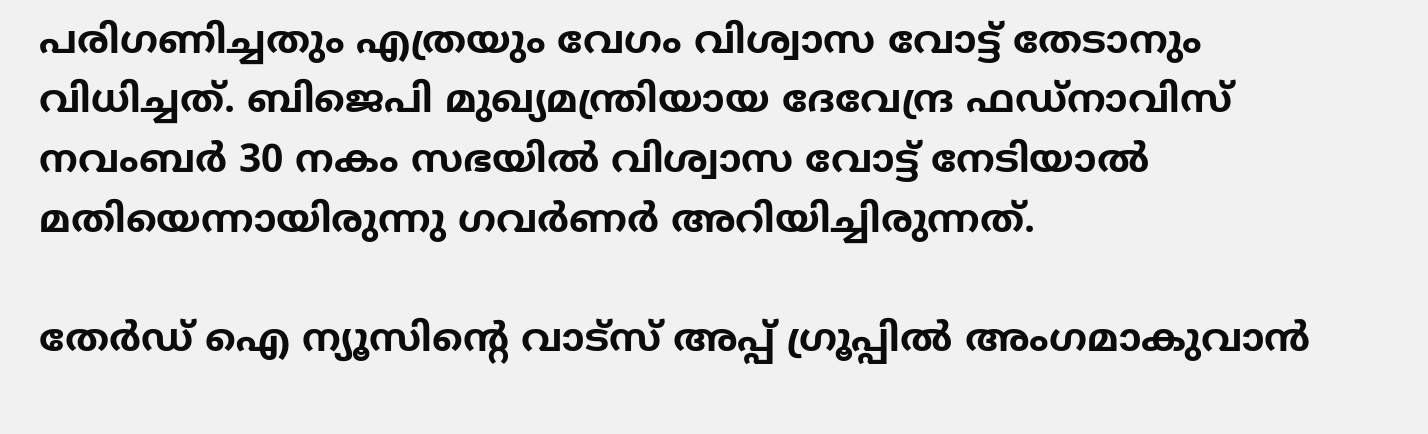പരിഗണിച്ചതും എത്രയും വേഗം വിശ്വാസ വോട്ട് തേടാനും വിധിച്ചത്. ബിജെപി മുഖ്യമന്ത്രിയായ ദേവേന്ദ്ര ഫഡ്‌നാവിസ് നവംബർ 30 നകം സഭയിൽ വിശ്വാസ വോട്ട് നേടിയാൽ മതിയെന്നായിരുന്നു ഗവർണർ അറിയിച്ചിരുന്നത്.

തേർഡ് ഐ ന്യൂസിന്റെ വാട്സ് അപ്പ് ഗ്രൂപ്പിൽ അംഗമാകുവാൻ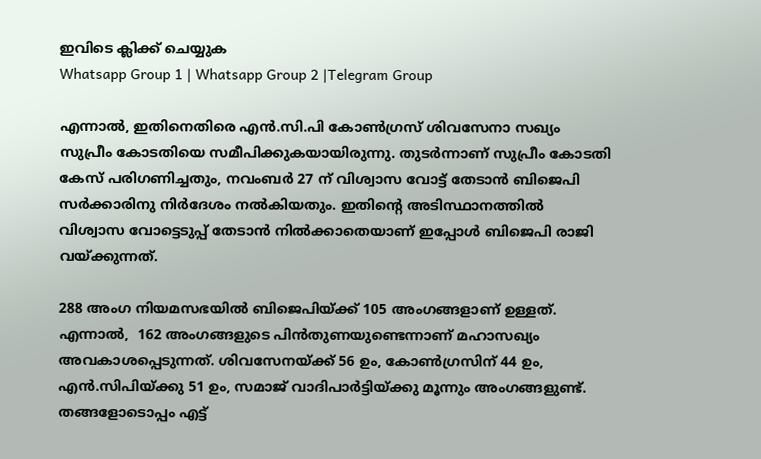ഇവിടെ ക്ലിക്ക് ചെയ്യുക
Whatsapp Group 1 | Whatsapp Group 2 |Telegram Group

എന്നാൽ, ഇതിനെതിരെ എൻ.സി.പി കോൺഗ്രസ് ശിവസേനാ സഖ്യം സുപ്രീം കോടതിയെ സമീപിക്കുകയായിരുന്നു. തുടർന്നാണ് സുപ്രീം കോടതി കേസ് പരിഗണിച്ചതും, നവംബർ 27 ന് വിശ്വാസ വോട്ട് തേടാൻ ബിജെപി സർക്കാരിനു നിർദേശം നൽകിയതും. ഇതിന്റെ അടിസ്ഥാനത്തിൽ വിശ്വാസ വോട്ടെടുപ്പ് തേടാൻ നിൽക്കാതെയാണ് ഇപ്പോൾ ബിജെപി രാജി വയ്ക്കുന്നത്.

288 അംഗ നിയമസഭയിൽ ബിജെപിയ്ക്ക് 105 അംഗങ്ങളാണ് ഉള്ളത്. എന്നാൽ,  162 അംഗങ്ങളുടെ പിൻതുണയുണ്ടെന്നാണ് മഹാസഖ്യം അവകാശപ്പെടുന്നത്. ശിവസേനയ്ക്ക് 56 ഉം, കോൺഗ്രസിന് 44 ഉം, എൻ.സിപിയ്ക്കു 51 ഉം, സമാജ് വാദിപാർട്ടിയ്ക്കു മൂന്നും അംഗങ്ങളുണ്ട്. തങ്ങളോടൊപ്പം എട്ട്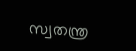സ്വതന്ത്ര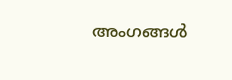അംഗങ്ങൾ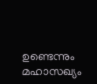ഉണ്ടെന്നും മഹാസഖ്യം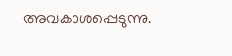അവകാശപ്പെടുന്നു.